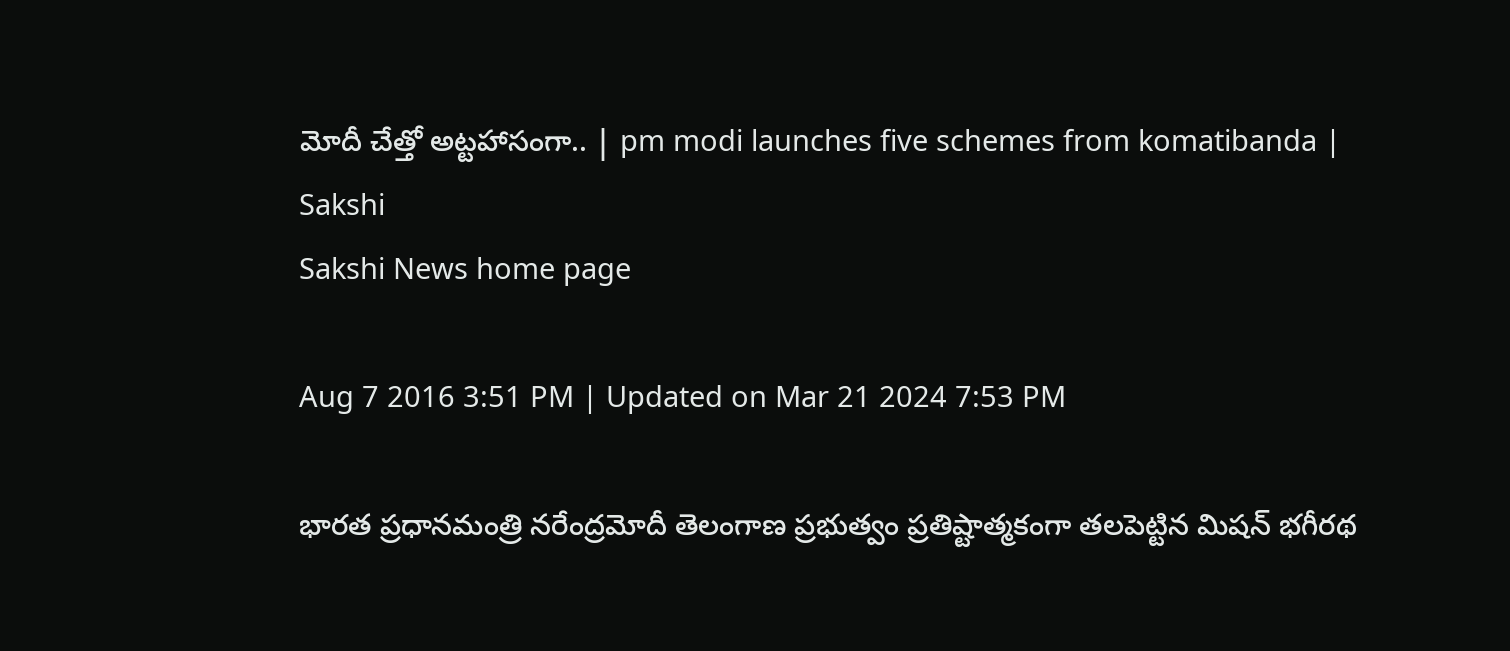మోదీ చేత్తో అట్టహాసంగా.. | pm modi launches five schemes from komatibanda | Sakshi
Sakshi News home page

Aug 7 2016 3:51 PM | Updated on Mar 21 2024 7:53 PM

భారత ప్రధానమంత్రి నరేంద్రమోదీ తెలంగాణ ప్రభుత్వం ప్రతిష్టాత్మకంగా తలపెట్టిన మిషన్ భగీరథ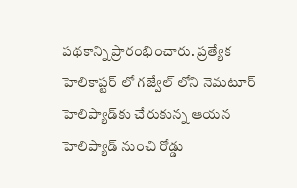పథకాన్ని ప్రారంభించారు. ప్రత్యేక హెలికాప్టర్ లో గజ్వేల్ లోని నెమటూర్ హెలిప్యాడ్‌కు చేరుకున్న ఆయన హెలిప్యాడ్ నుంచి రోడ్డు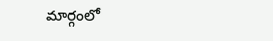మార్గంలో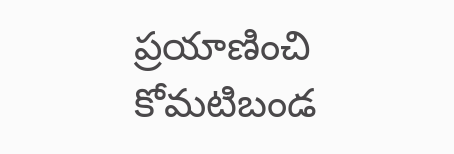ప్రయాణించి కోమటిబండ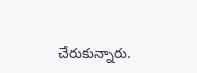చేరుకున్నారు.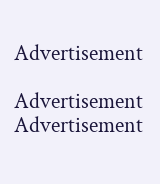Advertisement

Advertisement
Advertisement